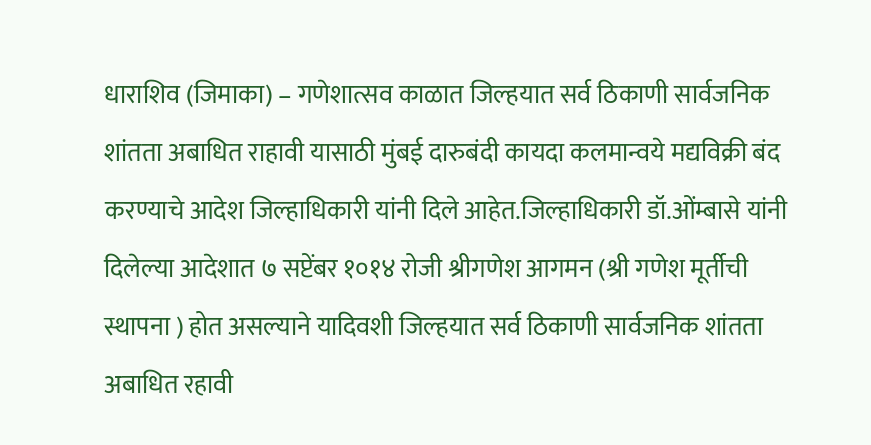धाराशिव (जिमाका) – गणेशात्सव काळात जिल्हयात सर्व ठिकाणी सार्वजनिक शांतता अबाधित राहावी यासाठी मुंबई दारुबंदी कायदा कलमान्वये मद्यविक्री बंद करण्याचे आदेश जिल्हाधिकारी यांनी दिले आहेत.जिल्हाधिकारी डॉ.ओंम्बासे यांनी दिलेल्या आदेशात ७ सप्टेंबर १०१४ रोजी श्रीगणेश आगमन (श्री गणेश मूर्तीची स्थापना ) होत असल्याने यादिवशी जिल्हयात सर्व ठिकाणी सार्वजनिक शांतता अबाधित रहावी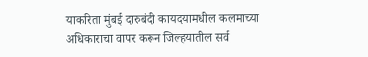याकरिता मुंबई दारुबंदी कायदयामधील कलमाच्या अधिकाराचा वापर करून जिल्हयातील सर्व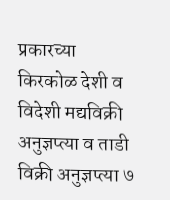प्रकारच्या किरकोळ देशी व विदेशी मद्यविक्री अनुज्ञप्त्या व ताडी विक्री अनुज्ञप्त्या ७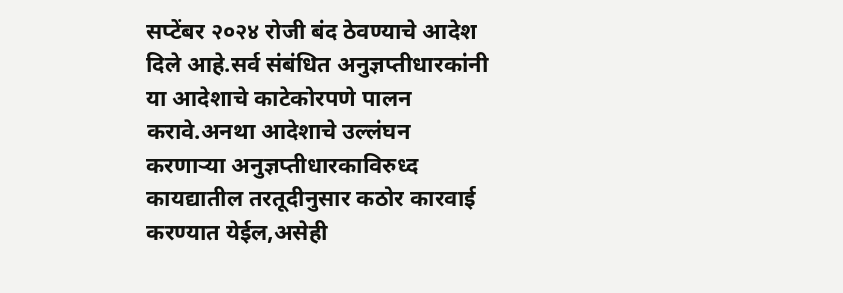सप्टेंबर २०२४ रोजी बंद ठेवण्याचे आदेश दिले आहे.सर्व संबंधित अनुज्ञप्तीधारकांनी या आदेशाचे काटेकोरपणे पालन करावे.अनथा आदेशाचे उल्लंघन करणाऱ्या अनुज्ञप्तीधारकाविरुध्द कायद्यातील तरतूदीनुसार कठोर कारवाई करण्यात येईल,असेही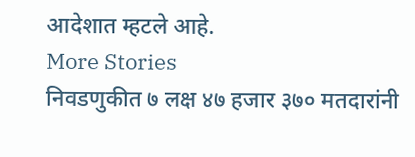आदेशात म्हटले आहे.
More Stories
निवडणुकीत ७ लक्ष ४७ हजार ३७० मतदारांनी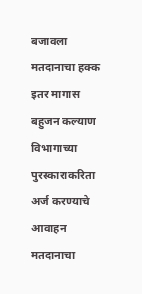बजावला मतदानाचा हक्क
इतर मागास बहुजन कल्याण विभागाच्या पुरस्काराकरिता अर्ज करण्याचे आवाहन
मतदानाचा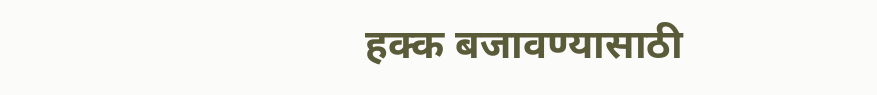हक्क बजावण्यासाठी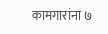कामगारांना ७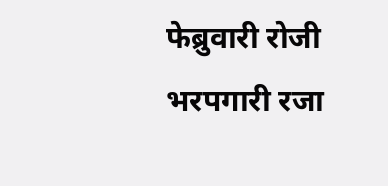फेब्रुवारी रोजी भरपगारी रजा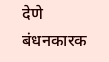देणे बंधनकारक